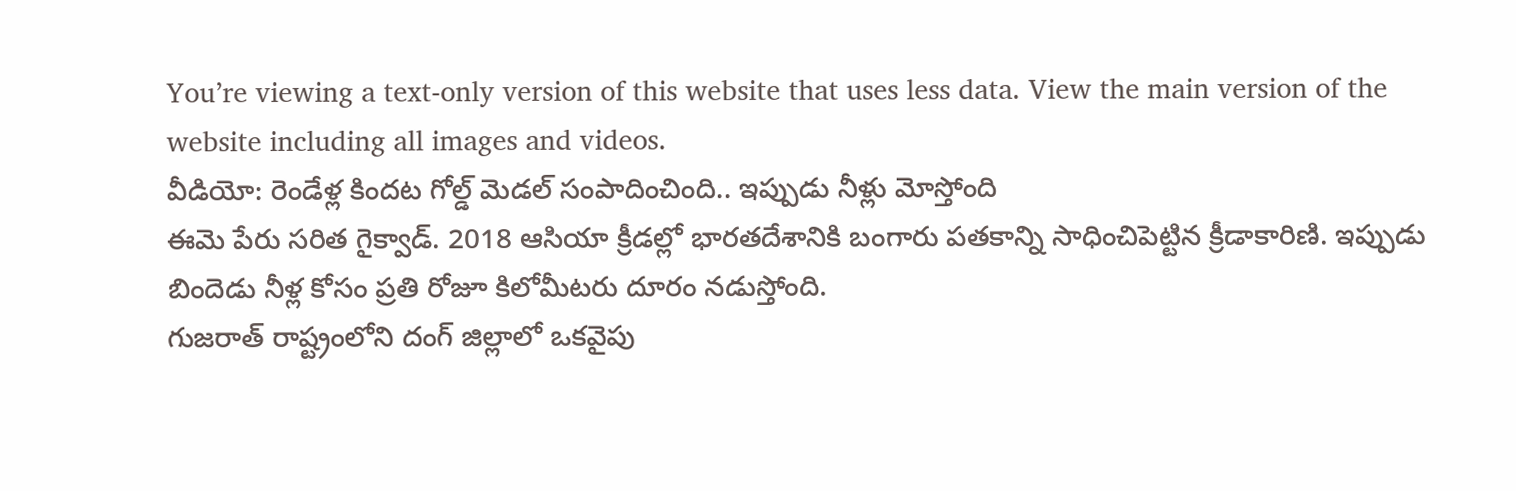You’re viewing a text-only version of this website that uses less data. View the main version of the website including all images and videos.
వీడియో: రెండేళ్ల కిందట గోల్డ్ మెడల్ సంపాదించింది.. ఇప్పుడు నీళ్లు మోస్తోంది
ఈమె పేరు సరిత గైక్వాడ్. 2018 ఆసియా క్రీడల్లో భారతదేశానికి బంగారు పతకాన్ని సాధించిపెట్టిన క్రీడాకారిణి. ఇప్పుడు బిందెడు నీళ్ల కోసం ప్రతి రోజూ కిలోమీటరు దూరం నడుస్తోంది.
గుజరాత్ రాష్ట్రంలోని దంగ్ జిల్లాలో ఒకవైపు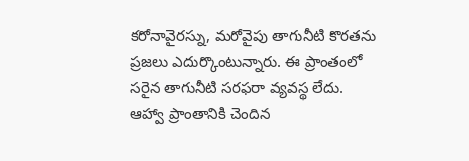కరోనావైరస్ను, మరోవైపు తాగునీటి కొరతను ప్రజలు ఎదుర్కొంటున్నారు. ఈ ప్రాంతంలో సరైన తాగునీటి సరఫరా వ్యవస్థ లేదు.
ఆహ్వా ప్రాంతానికి చెందిన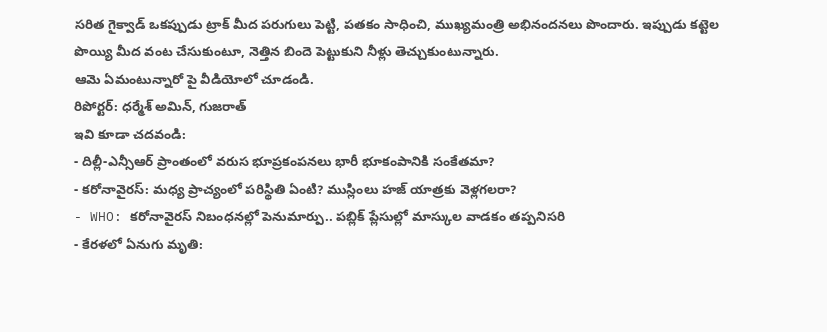సరిత గైక్వాడ్ ఒకప్పుడు ట్రాక్ మీద పరుగులు పెట్టి, పతకం సాధించి, ముఖ్యమంత్రి అభినందనలు పొందారు. ఇప్పుడు కట్టెల పొయ్యి మీద వంట చేసుకుంటూ, నెత్తిన బిందె పెట్టుకుని నీళ్లు తెచ్చుకుంటున్నారు.
ఆమె ఏమంటున్నారో పై వీడియోలో చూడండి.
రిపోర్టర్: ధర్మేశ్ అమిన్, గుజరాత్
ఇవి కూడా చదవండి:
- దిల్లీ-ఎన్సీఆర్ ప్రాంతంలో వరుస భూప్రకంపనలు భారీ భూకంపానికి సంకేతమా?
- కరోనావైరస్: మధ్య ప్రాచ్యంలో పరిస్థితి ఏంటి? ముస్లింలు హజ్ యాత్రకు వెళ్లగలరా?
- WHO: కరోనావైరస్ నిబంధనల్లో పెనుమార్పు.. పబ్లిక్ ప్లేసుల్లో మాస్కుల వాడకం తప్పనిసరి
- కేరళలో ఏనుగు మృతి: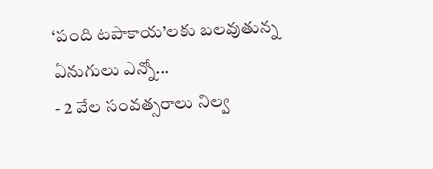‘పంది టపాకాయ’లకు బలవుతున్న ఏనుగులు ఎన్నో...
- 2 వేల సంవత్సరాలు నిల్వ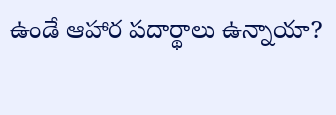ఉండే ఆహార పదార్థాలు ఉన్నాయా?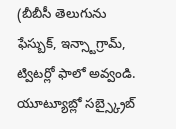(బీబీసీ తెలుగును ఫేస్బుక్, ఇన్స్టాగ్రామ్, ట్విటర్లో ఫాలో అవ్వండి. యూట్యూబ్లో సబ్స్క్రైబ్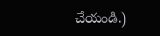చేయండి.)